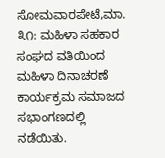ಸೋಮವಾರಪೇಟೆ,ಮಾ. ೩೧: ಮಹಿಳಾ ಸಹಕಾರ ಸಂಘದ ವತಿಯಿಂದ ಮಹಿಳಾ ದಿನಾಚರಣೆ ಕಾರ್ಯಕ್ರಮ ಸಮಾಜದ ಸಭಾಂಗಣದಲ್ಲಿ ನಡೆಯಿತು.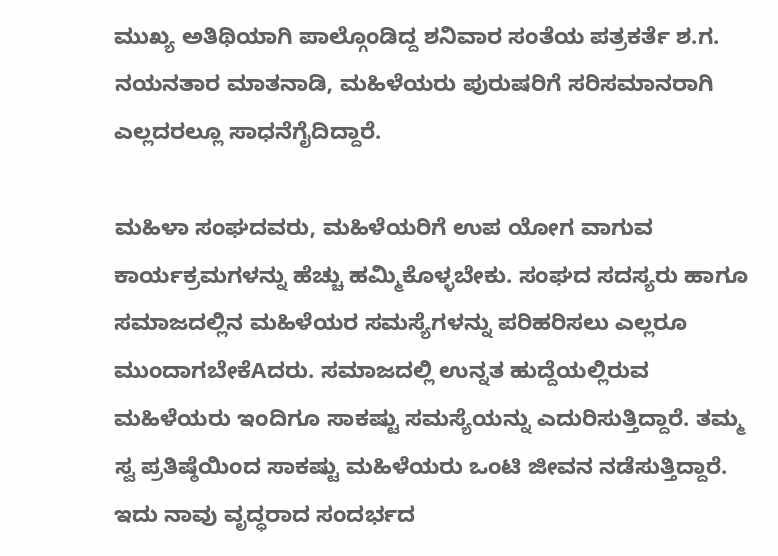ಮುಖ್ಯ ಅತಿಥಿಯಾಗಿ ಪಾಲ್ಗೊಂಡಿದ್ದ ಶನಿವಾರ ಸಂತೆಯ ಪತ್ರಕರ್ತೆ ಶ.ಗ. ನಯನತಾರ ಮಾತನಾಡಿ, ಮಹಿಳೆಯರು ಪುರುಷರಿಗೆ ಸರಿಸಮಾನರಾಗಿ ಎಲ್ಲದರಲ್ಲೂ ಸಾಧನೆಗೈದಿದ್ದಾರೆ.

ಮಹಿಳಾ ಸಂಘದವರು, ಮಹಿಳೆಯರಿಗೆ ಉಪ ಯೋಗ ವಾಗುವ ಕಾರ್ಯಕ್ರಮಗಳನ್ನು ಹೆಚ್ಚು ಹಮ್ಮಿಕೊಳ್ಳಬೇಕು. ಸಂಘದ ಸದಸ್ಯರು ಹಾಗೂ ಸಮಾಜದಲ್ಲಿನ ಮಹಿಳೆಯರ ಸಮಸ್ಯೆಗಳನ್ನು ಪರಿಹರಿಸಲು ಎಲ್ಲರೂ ಮುಂದಾಗಬೇಕೆAದರು. ಸಮಾಜದಲ್ಲಿ ಉನ್ನತ ಹುದ್ದೆಯಲ್ಲಿರುವ ಮಹಿಳೆಯರು ಇಂದಿಗೂ ಸಾಕಷ್ಟು ಸಮಸ್ಯೆಯನ್ನು ಎದುರಿಸುತ್ತಿದ್ದಾರೆ. ತಮ್ಮ ಸ್ವ ಪ್ರತಿಷ್ಠೆಯಿಂದ ಸಾಕಷ್ಟು ಮಹಿಳೆಯರು ಒಂಟಿ ಜೀವನ ನಡೆಸುತ್ತಿದ್ದಾರೆ. ಇದು ನಾವು ವೃದ್ಧರಾದ ಸಂದರ್ಭದ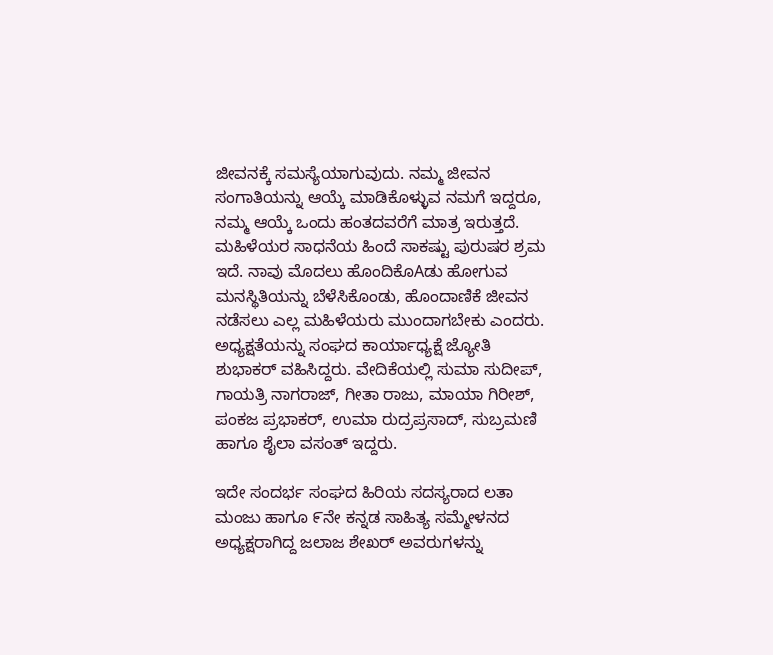ಜೀವನಕ್ಕೆ ಸಮಸ್ಯೆಯಾಗುವುದು. ನಮ್ಮ ಜೀವನ ಸಂಗಾತಿಯನ್ನು ಆಯ್ಕೆ ಮಾಡಿಕೊಳ್ಳುವ ನಮಗೆ ಇದ್ದರೂ, ನಮ್ಮ ಆಯ್ಕೆ ಒಂದು ಹಂತದವರೆಗೆ ಮಾತ್ರ ಇರುತ್ತದೆ. ಮಹಿಳೆಯರ ಸಾಧನೆಯ ಹಿಂದೆ ಸಾಕಷ್ಟು ಪುರುಷರ ಶ್ರಮ ಇದೆ. ನಾವು ಮೊದಲು ಹೊಂದಿಕೊAಡು ಹೋಗುವ ಮನಸ್ಥಿತಿಯನ್ನು ಬೆಳೆಸಿಕೊಂಡು, ಹೊಂದಾಣಿಕೆ ಜೀವನ ನಡೆಸಲು ಎಲ್ಲ ಮಹಿಳೆಯರು ಮುಂದಾಗಬೇಕು ಎಂದರು. ಅಧ್ಯಕ್ಷತೆಯನ್ನು ಸಂಘದ ಕಾರ್ಯಾಧ್ಯಕ್ಷೆ ಜ್ಯೋತಿ ಶುಭಾಕರ್ ವಹಿಸಿದ್ದರು. ವೇದಿಕೆಯಲ್ಲಿ ಸುಮಾ ಸುದೀಪ್, ಗಾಯತ್ರಿ ನಾಗರಾಜ್, ಗೀತಾ ರಾಜು, ಮಾಯಾ ಗಿರೀಶ್, ಪಂಕಜ ಪ್ರಭಾಕರ್, ಉಮಾ ರುದ್ರಪ್ರಸಾದ್, ಸುಬ್ರಮಣಿ ಹಾಗೂ ಶೈಲಾ ವಸಂತ್ ಇದ್ದರು.

ಇದೇ ಸಂದರ್ಭ ಸಂಘದ ಹಿರಿಯ ಸದಸ್ಯರಾದ ಲತಾ ಮಂಜು ಹಾಗೂ ೯ನೇ ಕನ್ನಡ ಸಾಹಿತ್ಯ ಸಮ್ಮೇಳನದ ಅಧ್ಯಕ್ಷರಾಗಿದ್ದ ಜಲಾಜ ಶೇಖರ್ ಅವರುಗಳನ್ನು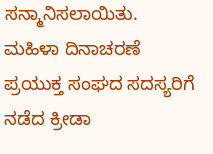ಸನ್ಮಾನಿಸಲಾಯಿತು. ಮಹಿಳಾ ದಿನಾಚರಣೆ ಪ್ರಯುಕ್ತ ಸಂಘದ ಸದಸ್ಯರಿಗೆ ನಡೆದ ಕ್ರೀಡಾ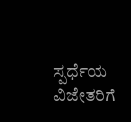ಸ್ಪರ್ಧೆಯ ವಿಜೇತರಿಗೆ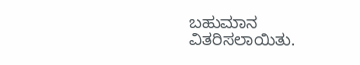ಬಹುಮಾನ ವಿತರಿಸಲಾಯಿತು.